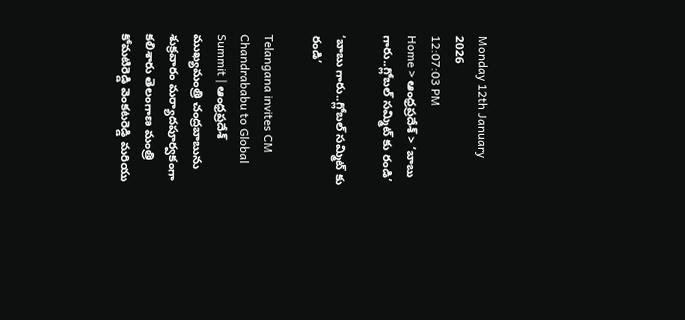Monday 12th January 2026
12:07:03 PM
Home > ఆంధ్రప్రదేశ్ > ‘బాబు గారు..గ్లోబల్ సమ్మిట్ కు రండి’

‘బాబు గారు..గ్లోబల్ సమ్మిట్ కు రండి’

Telangana invites CM Chandrababu to Global Summit | ఆంధ్రప్రదేశ్ ముఖ్యమంత్రి చంద్రబాబును శుక్రవారం మర్యాదపూర్వకంగా కలిశారు తెలంగాణ మంత్రి కోమటిరెడ్డి వెంకటరెడ్డి మరియు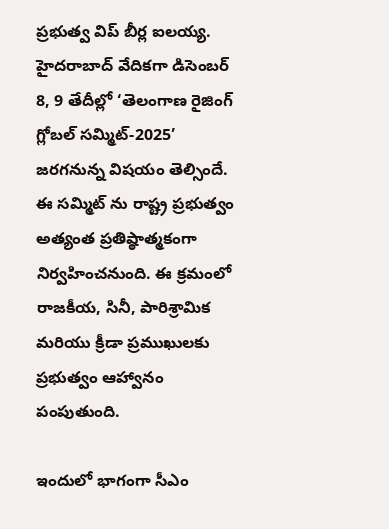ప్రభుత్వ విప్ బీర్ల ఐలయ్య. హైదరాబాద్ వేదికగా డిసెంబర్ 8, 9 తేదీల్లో ‘తెలంగాణ రైజింగ్ గ్లోబల్ సమ్మిట్-2025’ జరగనున్న విషయం తెల్సిందే. ఈ సమ్మిట్ ను రాష్ట్ర ప్రభుత్వం అత్యంత ప్రతిష్ఠాత్మకంగా నిర్వహించనుంది. ఈ క్రమంలో రాజకీయ, సినీ, పారిశ్రామిక మరియు క్రీడా ప్రముఖులకు ప్రభుత్వం ఆహ్వానం పంపుతుంది.

ఇందులో భాగంగా సీఎం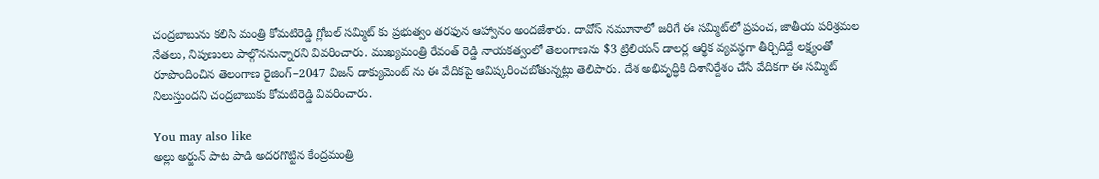చంద్రబాబును కలిసి మంత్రి కోమటిరెడ్డి గ్లోబల్ సమ్మిట్ కు ప్రభుత్వం తరఫున ఆహ్వానం అందజేశారు. దావోస్ నమూనాలో జరిగే ఈ సమ్మిట్‌లో ప్రపంచ, జాతీయ పరిశ్రమల నేతలు, నిపుణులు పాల్గొననున్నారని వివరించారు. ముఖ్యమంత్రి రేవంత్ రెడ్డి నాయకత్వంలో తెలంగాణను $3 ట్రిలియన్ డాలర్ల ఆర్థిక వ్యవస్థగా తీర్చిదిద్దే లక్ష్యంతో రూపొందించిన తెలంగాణ రైజింగ్–2047 విజన్ డాక్యుమెంట్ ను ఈ వేదికపై ఆవిష్కరించబోతున్నట్లు తెలిపారు. దేశ అభివృద్ధికి దిశానిర్దేశం చేసే వేదికగా ఈ సమ్మిట్ నిలుస్తుందని చంద్రబాబుకు కోమటిరెడ్డి వివరించారు.

You may also like
అల్లు అర్జున్ పాట పాడి అదరగొట్టిన కేంద్రమంత్రి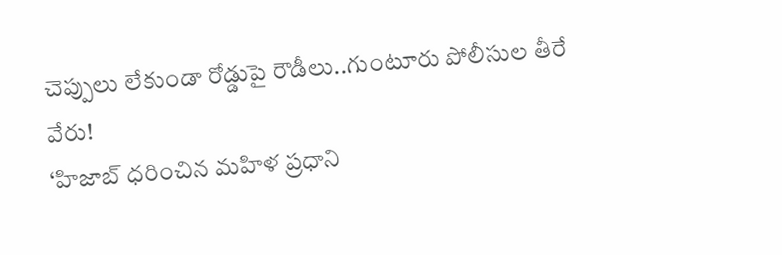చెప్పులు లేకుండా రోడ్డుపై రౌడీలు..గుంటూరు పోలీసుల తీరే వేరు!
‘హిజాబ్ ధరించిన మహిళ ప్రధాని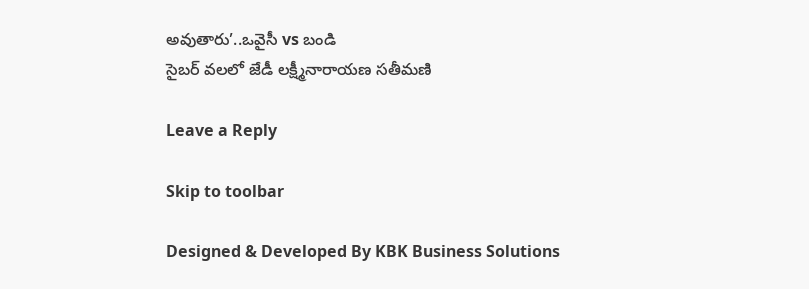అవుతారు’..ఒవైసీ vs బండి
సైబర్ వలలో జేడీ లక్ష్మీనారాయణ సతీమణి

Leave a Reply

Skip to toolbar

Designed & Developed By KBK Business Solutions